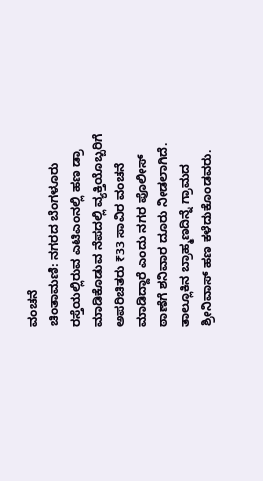ವಂಚನೆ
ಚಿಂತಾಮಣಿ: ನಗರದ ಬೆಂಗಳೂರು ರಸ್ತೆಯಲ್ಲಿರುವ ಎಟಿಎಂನಲ್ಲಿ ಹಣ ಡ್ರಾ ಮಾಡಿಕೊಡುವ ನೆಪದಲ್ಲಿ ವ್ಯಕ್ತಿಯೊಬ್ಬರಿಗೆ ಅಪರಿಚಿತರು ₹33 ಸಾವಿರ ವಂಚನೆ ಮಾಡಿದ್ದಾರೆ ಎಂದು ನಗರ ಪೊಲೀಸ್ ಠಾಣೆಗೆ ಶನಿವಾರ ದೂರು ನೀಡಲಾಗಿದೆ.
ತಾಲ್ಲೂಕಿನ ಬ್ರಾಹ್ಮಣದಿನ್ನೆ ಗ್ರಾಮದ ಶ್ರೀನಿವಾಸ್ ಹಣ ಕಳೆದುಕೊಂಡವರು.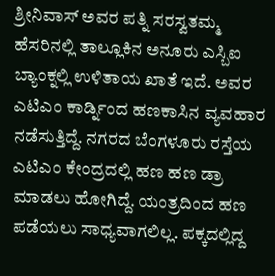ಶ್ರೀನಿವಾಸ್ ಅವರ ಪತ್ನಿ ಸರಸ್ವತಮ್ಮ ಹೆಸರಿನಲ್ಲಿ ತಾಲ್ಲೂಕಿನ ಅನೂರು ಎಸ್ಬಿಐ ಬ್ಯಾಂಕ್ನಲ್ಲಿ ಉಳಿತಾಯ ಖಾತೆ ಇದೆ. ಅವರ ಎಟಿಎಂ ಕಾರ್ಡ್ನಿಂದ ಹಣಕಾಸಿನ ವ್ಯವಹಾರ ನಡೆಸುತ್ತಿದ್ದೆ. ನಗರದ ಬೆಂಗಳೂರು ರಸ್ತೆಯ ಎಟಿಎಂ ಕೇಂದ್ರದಲ್ಲಿ ಹಣ ಹಣ ಡ್ರಾ ಮಾಡಲು ಹೋಗಿದ್ದೆ. ಯಂತ್ರದಿಂದ ಹಣ ಪಡೆಯಲು ಸಾಧ್ಯವಾಗಲಿಲ್ಲ. ಪಕ್ಕದಲ್ಲಿದ್ದ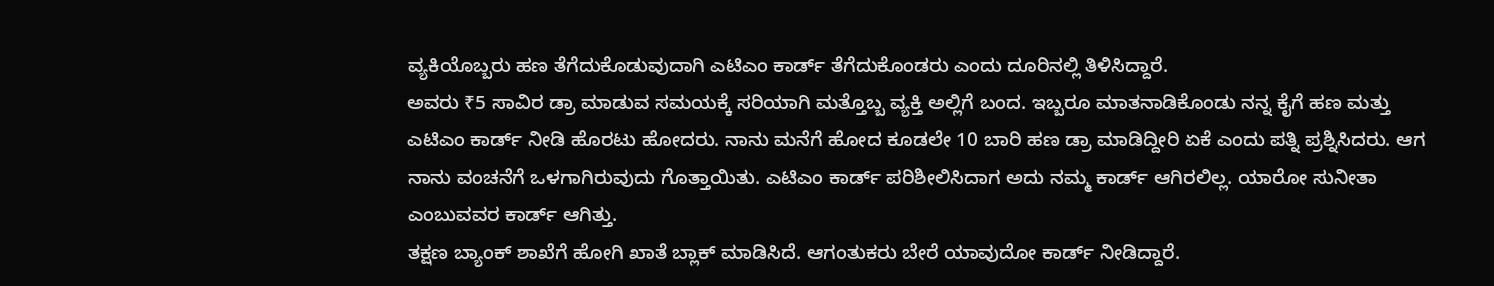ವ್ಯಕಿಯೊಬ್ಬರು ಹಣ ತೆಗೆದುಕೊಡುವುದಾಗಿ ಎಟಿಎಂ ಕಾರ್ಡ್ ತೆಗೆದುಕೊಂಡರು ಎಂದು ದೂರಿನಲ್ಲಿ ತಿಳಿಸಿದ್ದಾರೆ.
ಅವರು ₹5 ಸಾವಿರ ಡ್ರಾ ಮಾಡುವ ಸಮಯಕ್ಕೆ ಸರಿಯಾಗಿ ಮತ್ತೊಬ್ಬ ವ್ಯಕ್ತಿ ಅಲ್ಲಿಗೆ ಬಂದ. ಇಬ್ಬರೂ ಮಾತನಾಡಿಕೊಂಡು ನನ್ನ ಕೈಗೆ ಹಣ ಮತ್ತು ಎಟಿಎಂ ಕಾರ್ಡ್ ನೀಡಿ ಹೊರಟು ಹೋದರು. ನಾನು ಮನೆಗೆ ಹೋದ ಕೂಡಲೇ 10 ಬಾರಿ ಹಣ ಡ್ರಾ ಮಾಡಿದ್ದೀರಿ ಏಕೆ ಎಂದು ಪತ್ನಿ ಪ್ರಶ್ನಿಸಿದರು. ಆಗ ನಾನು ವಂಚನೆಗೆ ಒಳಗಾಗಿರುವುದು ಗೊತ್ತಾಯಿತು. ಎಟಿಎಂ ಕಾರ್ಡ್ ಪರಿಶೀಲಿಸಿದಾಗ ಅದು ನಮ್ಮ ಕಾರ್ಡ್ ಆಗಿರಲಿಲ್ಲ. ಯಾರೋ ಸುನೀತಾ ಎಂಬುವವರ ಕಾರ್ಡ್ ಆಗಿತ್ತು.
ತಕ್ಷಣ ಬ್ಯಾಂಕ್ ಶಾಖೆಗೆ ಹೋಗಿ ಖಾತೆ ಬ್ಲಾಕ್ ಮಾಡಿಸಿದೆ. ಆಗಂತುಕರು ಬೇರೆ ಯಾವುದೋ ಕಾರ್ಡ್ ನೀಡಿದ್ದಾರೆ.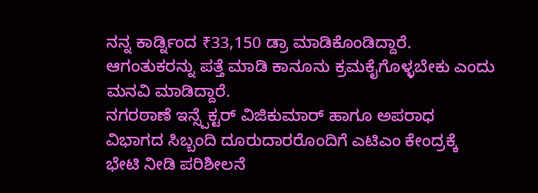ನನ್ನ ಕಾರ್ಡ್ನಿಂದ ₹33,150 ಡ್ರಾ ಮಾಡಿಕೊಂಡಿದ್ದಾರೆ. ಆಗಂತುಕರನ್ನು ಪತ್ತೆ ಮಾಡಿ ಕಾನೂನು ಕ್ರಮಕೈಗೊಳ್ಳಬೇಕು ಎಂದು ಮನವಿ ಮಾಡಿದ್ದಾರೆ.
ನಗರಠಾಣೆ ಇನ್ಸ್ಪೆಕ್ಟರ್ ವಿಜಿಕುಮಾರ್ ಹಾಗೂ ಅಪರಾಧ ವಿಭಾಗದ ಸಿಬ್ಬಂದಿ ದೂರುದಾರರೊಂದಿಗೆ ಎಟಿಎಂ ಕೇಂದ್ರಕ್ಕೆ ಭೇಟಿ ನೀಡಿ ಪರಿಶೀಲನೆ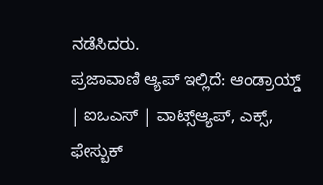ನಡೆಸಿದರು.
ಪ್ರಜಾವಾಣಿ ಆ್ಯಪ್ ಇಲ್ಲಿದೆ: ಆಂಡ್ರಾಯ್ಡ್ | ಐಒಎಸ್ | ವಾಟ್ಸ್ಆ್ಯಪ್, ಎಕ್ಸ್, ಫೇಸ್ಬುಕ್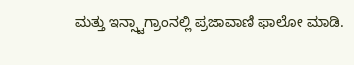ಮತ್ತು ಇನ್ಸ್ಟಾಗ್ರಾಂನಲ್ಲಿ ಪ್ರಜಾವಾಣಿ ಫಾಲೋ ಮಾಡಿ.